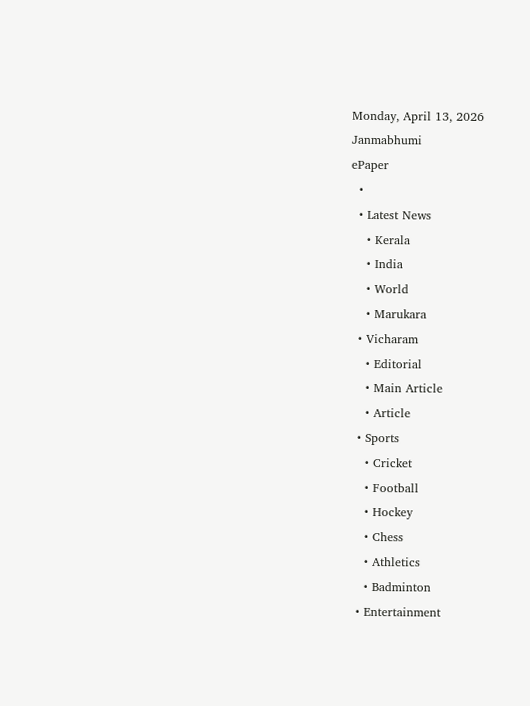Monday, April 13, 2026
Janmabhumi
ePaper
  •
  • Latest News
    • Kerala
    • India
    • World
    • Marukara
  • Vicharam
    • Editorial
    • Main Article
    • Article
  • Sports
    • Cricket
    • Football
    • Hockey
    • Chess
    • Athletics
    • Badminton
  • Entertainment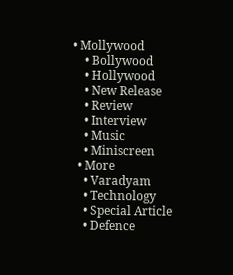• Mollywood
    • Bollywood
    • Hollywood
    • New Release
    • Review
    • Interview
    • Music
    • Miniscreen
  • More
    • Varadyam
    • Technology
    • Special Article
    • Defence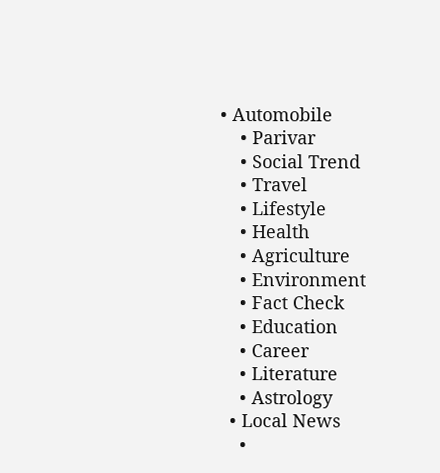• Automobile
    • Parivar
    • Social Trend
    • Travel
    • Lifestyle
    • Health
    • Agriculture
    • Environment
    • Fact Check
    • Education
    • Career
    • Literature
    • Astrology
  • Local News
    •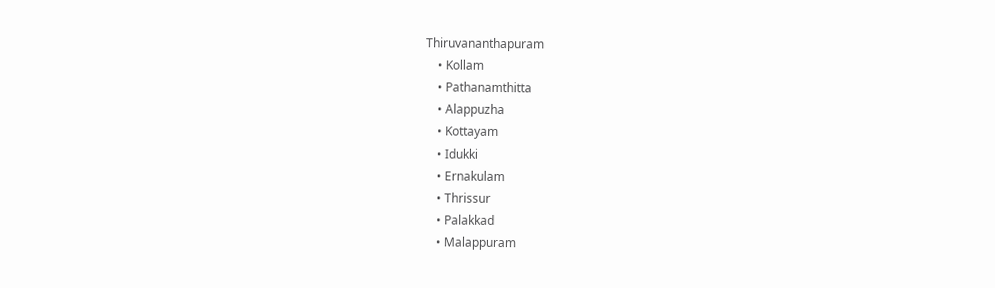Thiruvananthapuram
    • Kollam
    • Pathanamthitta
    • Alappuzha
    • Kottayam
    • Idukki
    • Ernakulam
    • Thrissur
    • Palakkad
    • Malappuram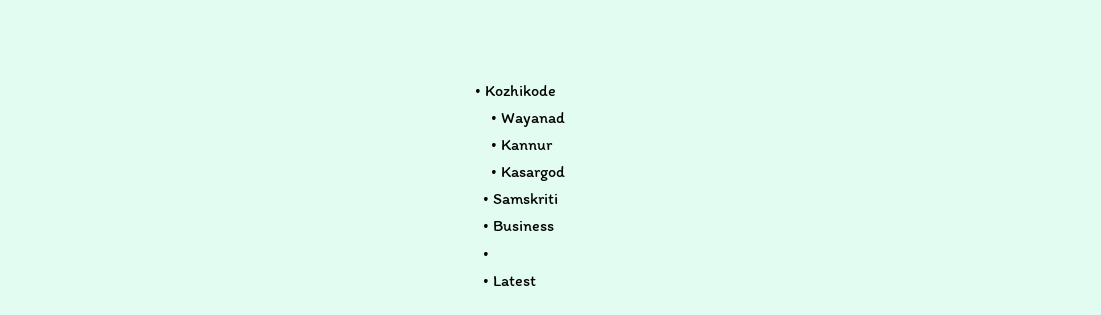• Kozhikode
    • Wayanad
    • Kannur
    • Kasargod
  • Samskriti
  • Business
  •
  • Latest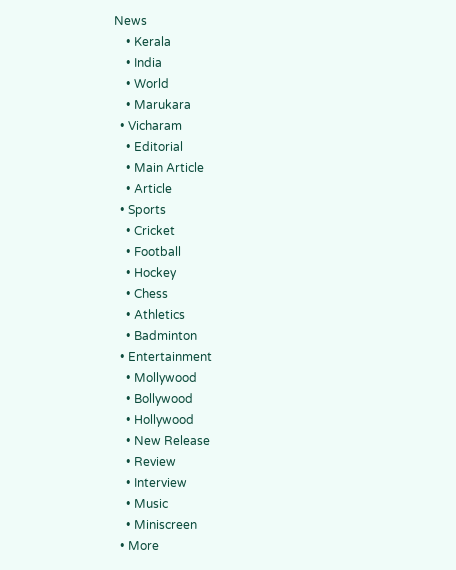News
    • Kerala
    • India
    • World
    • Marukara
  • Vicharam
    • Editorial
    • Main Article
    • Article
  • Sports
    • Cricket
    • Football
    • Hockey
    • Chess
    • Athletics
    • Badminton
  • Entertainment
    • Mollywood
    • Bollywood
    • Hollywood
    • New Release
    • Review
    • Interview
    • Music
    • Miniscreen
  • More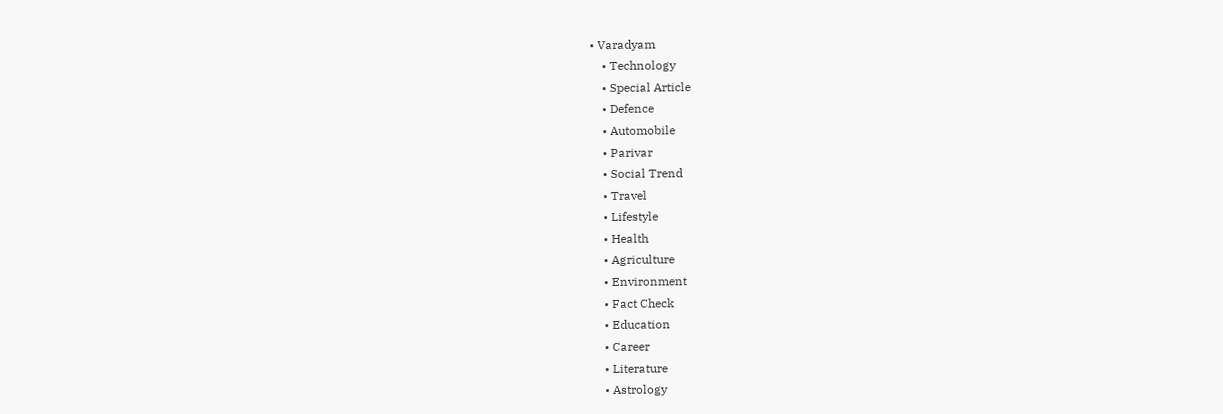• Varadyam
    • Technology
    • Special Article
    • Defence
    • Automobile
    • Parivar
    • Social Trend
    • Travel
    • Lifestyle
    • Health
    • Agriculture
    • Environment
    • Fact Check
    • Education
    • Career
    • Literature
    • Astrology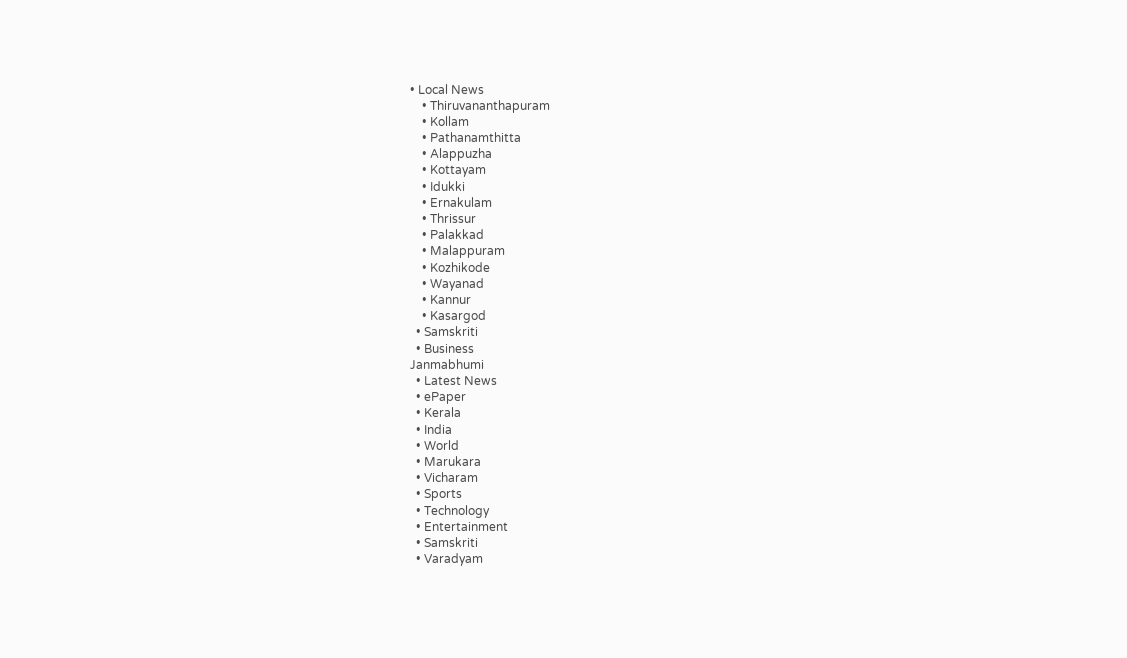• Local News
    • Thiruvananthapuram
    • Kollam
    • Pathanamthitta
    • Alappuzha
    • Kottayam
    • Idukki
    • Ernakulam
    • Thrissur
    • Palakkad
    • Malappuram
    • Kozhikode
    • Wayanad
    • Kannur
    • Kasargod
  • Samskriti
  • Business
Janmabhumi
  • Latest News
  • ePaper
  • Kerala
  • India
  • World
  • Marukara
  • Vicharam
  • Sports
  • Technology
  • Entertainment
  • Samskriti
  • Varadyam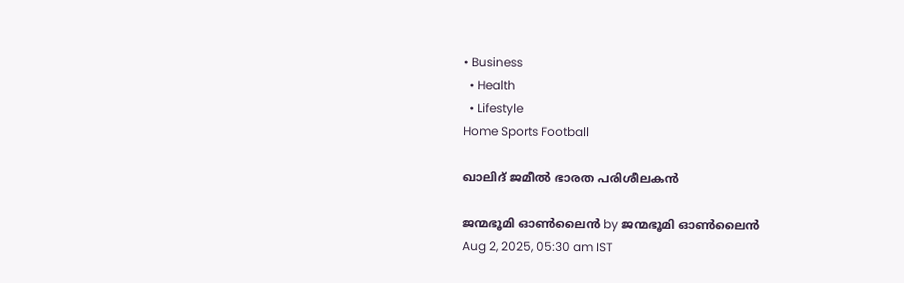• Business
  • Health
  • Lifestyle
Home Sports Football

ഖാലിദ് ജമീല്‍ ഭാരത പരിശീലകന്‍

ജന്മഭൂമി ഓണ്‍ലൈന്‍ by ജന്മഭൂമി ഓണ്‍ലൈന്‍
Aug 2, 2025, 05:30 am IST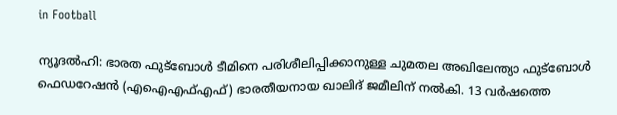in Football

ന്യൂദല്‍ഹി: ഭാരത ഫുട്‌ബോള്‍ ടീമിനെ പരിശീലിപ്പിക്കാനുള്ള ചുമതല അഖിലേന്ത്യാ ഫുട്‌ബോള്‍ ഫെഡറേഷന്‍ (എഐഎഫ്എഫ്) ഭാരതീയനായ ഖാലിദ് ജമീലിന് നല്‍കി. 13 വര്‍ഷത്തെ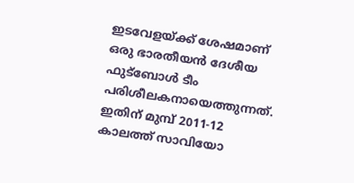ഇടവേളയ്‌ക്ക് ശേഷമാണ് ഒരു ഭാരതീയന്‍ ദേശീയ ഫുട്‌ബോള്‍ ടീം പരിശീലകനായെത്തുന്നത്. ഇതിന് മുമ്പ് 2011-12 കാലത്ത് സാവിയോ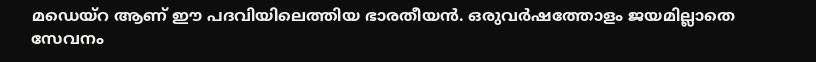മഡെയ്‌റ ആണ് ഈ പദവിയിലെത്തിയ ഭാരതീയന്‍. ഒരുവര്‍ഷത്തോളം ജയമില്ലാതെ സേവനം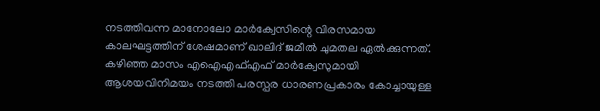നടത്തിവന്ന മാനോലോ മാര്‍ക്വേസിന്റെ വിരസമായ കാലഘട്ടത്തിന് ശേഷമാണ് ഖാലിദ് ജമീല്‍ ചുമതല ഏല്‍ക്കുന്നത്. കഴിഞ്ഞ മാസം എഐഎഫ്എഫ് മാര്‍ക്വേസുമായി ആശയവിനിമയം നടത്തി പരസ്പര ധാരണപ്രകാരം കോച്ചായുള്ള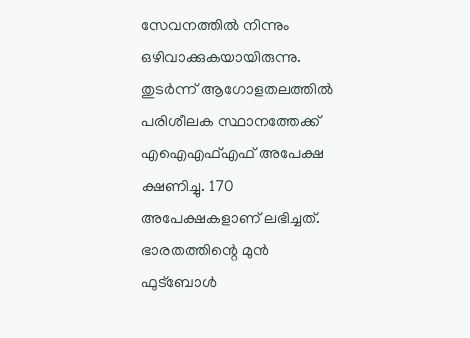സേവനത്തില്‍ നിന്നും ഒഴിവാക്കുകയായിരുന്നു. തുടര്‍ന്ന് ആഗോളതലത്തില്‍ പരിശീലക സ്ഥാനത്തേക്ക് എഐഎഫ്എഫ് അപേക്ഷ ക്ഷണിച്ചു. 170 അപേക്ഷകളാണ് ലഭിച്ചത്. ഭാരതത്തിന്റെ മുന്‍ ഫുട്‌ബോള്‍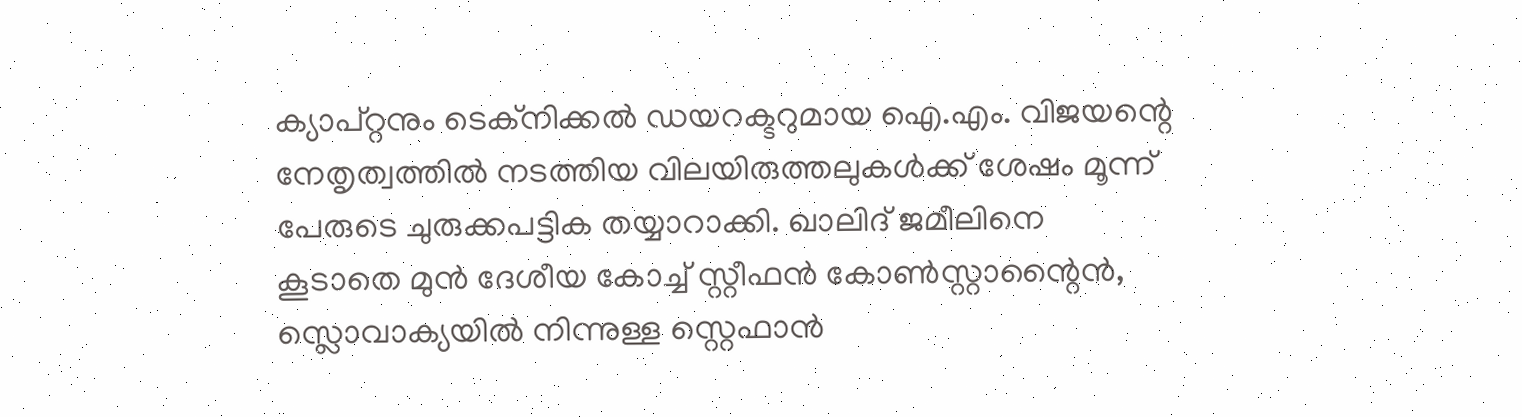ക്യാപ്റ്റനും ടെക്നിക്കല്‍ ഡയറക്ടറുമായ ഐ.എം. വിജയന്റെ നേതൃത്വത്തില്‍ നടത്തിയ വിലയിരുത്തലുകള്‍ക്ക് ശേഷം മൂന്ന് പേരുടെ ചുരുക്കപട്ടിക തയ്യാറാക്കി. ഖാലിദ് ജമീലിനെ കൂടാതെ മുന്‍ ദേശീയ കോച്ച് സ്റ്റീഫന്‍ കോണ്‍സ്റ്റാന്റൈന്‍, സ്ലൊവാക്യയില്‍ നിന്നുള്ള സ്റ്റെഫാന്‍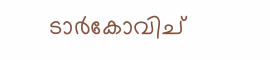ടാര്‍കോവിച്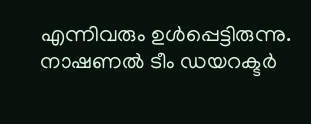എന്നിവരും ഉള്‍പ്പെട്ടിരുന്നു. നാഷണല്‍ ടീം ഡയറക്ടര്‍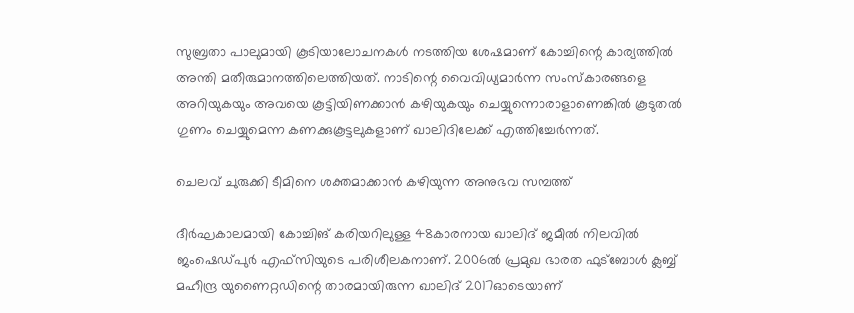സുബ്രതാ പാലുമായി കൂടിയാലോചനകള്‍ നടത്തിയ ശേഷമാണ് കോച്ചിന്റെ കാര്യത്തില്‍ അന്തി മതീരുമാനത്തിലെത്തിയത്. നാടിന്റെ വൈവിധ്യമാര്‍ന്ന സംസ്‌കാരങ്ങളെ അറിയുകയും അവയെ കൂട്ടിയിണക്കാന്‍ കഴിയുകയും ചെയ്യുന്നൊരാളാണെങ്കില്‍ കൂടുതല്‍ ഗുണം ചെയ്യുമെന്ന കണക്കുകൂട്ടലുകളാണ് ഖാലിദിലേക്ക് എത്തിച്ചേര്‍ന്നത്.

ചെലവ് ചുരുക്കി ടീമിനെ ശക്തമാക്കാന്‍ കഴിയുന്ന അനുഭവ സമ്പത്ത്

ദീര്‍ഘകാലമായി കോച്ചിങ് കരിയറിലുള്ള 48കാരനായ ഖാലിദ് ജമീല്‍ നിലവില്‍ ജംഷെഡ്പുര്‍ എഫ്‌സിയുടെ പരിശീലകനാണ്. 2006ല്‍ പ്രമുഖ ഭാരത ഫുട്‌ബോള്‍ ക്ലബ്ബ് മഹീന്ദ്ര യുണൈറ്റഡിന്റെ താരമായിരുന്ന ഖാലിദ് 2017ഓടെയാണ്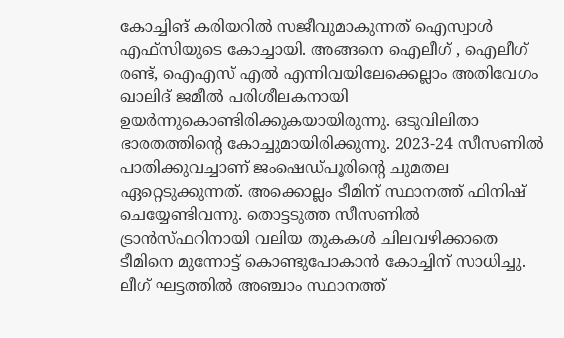കോച്ചിങ് കരിയറില്‍ സജീവുമാകുന്നത് ഐസ്വാള്‍ എഫ്‌സിയുടെ കോച്ചായി. അങ്ങനെ ഐലീഗ് , ഐലീഗ് രണ്ട്, ഐഎസ് എല്‍ എന്നിവയിലേക്കെല്ലാം അതിവേഗം ഖാലിദ് ജമീല്‍ പരിശീലകനായി ഉയര്‍ന്നുകൊണ്ടിരിക്കുകയായിരുന്നു. ഒടുവിലിതാ ഭാരതത്തിന്റെ കോച്ചുമായിരിക്കുന്നു. 2023-24 സീസണില്‍ പാതിക്കുവച്ചാണ് ജംഷെഡ്പൂരിന്റെ ചുമതല ഏറ്റെടുക്കുന്നത്. അക്കൊല്ലം ടീമിന് സ്ഥാനത്ത് ഫിനിഷ് ചെയ്യേണ്ടിവന്നു. തൊട്ടടുത്ത സീസണില്‍ ട്രാന്‍സ്ഫറിനായി വലിയ തുകകള്‍ ചിലവഴിക്കാതെ ടീമിനെ മുന്നോട്ട് കൊണ്ടുപോകാന്‍ കോച്ചിന് സാധിച്ചു. ലീഗ് ഘട്ടത്തില്‍ അഞ്ചാം സ്ഥാനത്ത്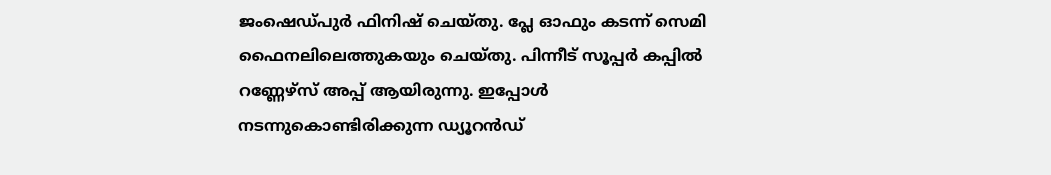ജംഷെഡ്പുര്‍ ഫിനിഷ് ചെയ്തു. പ്ലേ ഓഫും കടന്ന് സെമി ഫൈനലിലെത്തുകയും ചെയ്തു. പിന്നീട് സൂപ്പര്‍ കപ്പില്‍ റണ്ണേഴ്‌സ് അപ്പ് ആയിരുന്നു. ഇപ്പോള്‍ നടന്നുകൊണ്ടിരിക്കുന്ന ഡ്യൂറന്‍ഡ്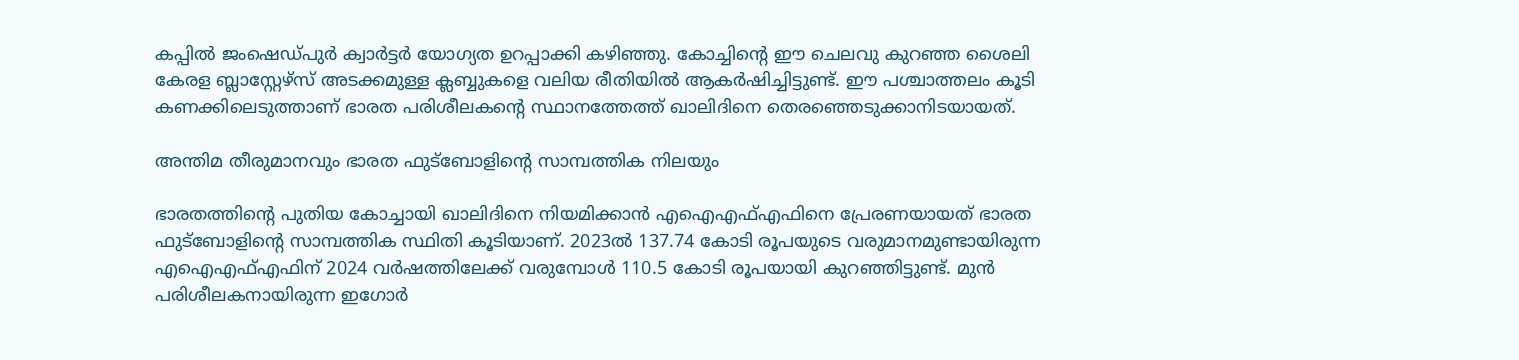കപ്പില്‍ ജംഷെഡ്പുര്‍ ക്വാര്‍ട്ടര്‍ യോഗ്യത ഉറപ്പാക്കി കഴിഞ്ഞു. കോച്ചിന്റെ ഈ ചെലവു കുറഞ്ഞ ശൈലി കേരള ബ്ലാസ്റ്റേഴ്‌സ് അടക്കമുള്ള ക്ലബ്ബുകളെ വലിയ രീതിയില്‍ ആകര്‍ഷിച്ചിട്ടുണ്ട്. ഈ പശ്ചാത്തലം കൂടി കണക്കിലെടുത്താണ് ഭാരത പരിശീലകന്റെ സ്ഥാനത്തേത്ത് ഖാലിദിനെ തെരഞ്ഞെടുക്കാനിടയായത്.

അന്തിമ തീരുമാനവും ഭാരത ഫുട്‌ബോളിന്റെ സാമ്പത്തിക നിലയും

ഭാരതത്തിന്റെ പുതിയ കോച്ചായി ഖാലിദിനെ നിയമിക്കാന്‍ എഐഎഫ്എഫിനെ പ്രേരണയായത് ഭാരത ഫുട്‌ബോളിന്റെ സാമ്പത്തിക സ്ഥിതി കൂടിയാണ്. 2023ല്‍ 137.74 കോടി രൂപയുടെ വരുമാനമുണ്ടായിരുന്ന എഐഎഫ്എഫിന് 2024 വര്‍ഷത്തിലേക്ക് വരുമ്പോള്‍ 110.5 കോടി രൂപയായി കുറഞ്ഞിട്ടുണ്ട്. മുന്‍ പരിശീലകനായിരുന്ന ഇഗോര്‍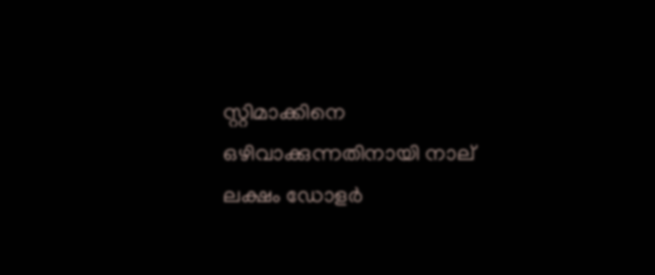സ്റ്റിമാക്കിനെ ഒഴിവാക്കുന്നതിനായി നാല് ലക്ഷം ഡോളര്‍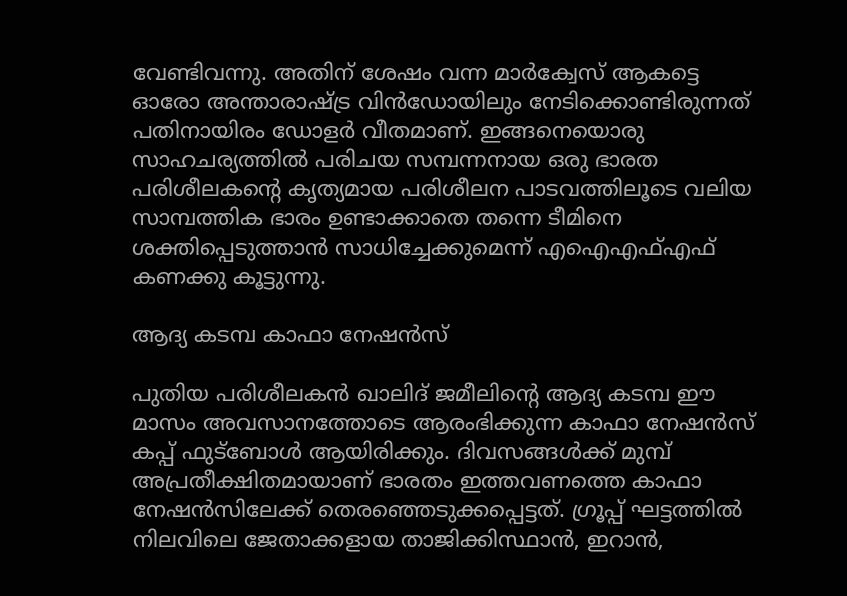വേണ്ടിവന്നു. അതിന് ശേഷം വന്ന മാര്‍ക്വേസ് ആകട്ടെ ഓരോ അന്താരാഷ്‌ട്ര വിന്‍ഡോയിലും നേടിക്കൊണ്ടിരുന്നത് പതിനായിരം ഡോളര്‍ വീതമാണ്. ഇങ്ങനെയൊരു സാഹചര്യത്തില്‍ പരിചയ സമ്പന്നനായ ഒരു ഭാരത പരിശീലകന്റെ കൃത്യമായ പരിശീലന പാടവത്തിലൂടെ വലിയ സാമ്പത്തിക ഭാരം ഉണ്ടാക്കാതെ തന്നെ ടീമിനെ ശക്തിപ്പെടുത്താന്‍ സാധിച്ചേക്കുമെന്ന് എഐഎഫ്എഫ് കണക്കു കൂട്ടുന്നു.

ആദ്യ കടമ്പ കാഫാ നേഷന്‍സ്

പുതിയ പരിശീലകന്‍ ഖാലിദ് ജമീലിന്റെ ആദ്യ കടമ്പ ഈ മാസം അവസാനത്തോടെ ആരംഭിക്കുന്ന കാഫാ നേഷന്‍സ് കപ്പ് ഫുട്‌ബോള്‍ ആയിരിക്കും. ദിവസങ്ങള്‍ക്ക് മുമ്പ് അപ്രതീക്ഷിതമായാണ് ഭാരതം ഇത്തവണത്തെ കാഫാ നേഷന്‍സിലേക്ക് തെരഞ്ഞെടുക്കപ്പെട്ടത്. ഗ്രൂപ്പ് ഘട്ടത്തില്‍ നിലവിലെ ജേതാക്കളായ താജിക്കിസ്ഥാന്‍, ഇറാന്‍,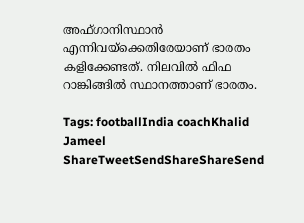അഫ്ഗാനിസ്ഥാന്‍ എന്നിവയ്‌ക്കെതിരേയാണ് ഭാരതം കളിക്കേണ്ടത്. നിലവില്‍ ഫിഫ റാങ്കിങ്ങില്‍ സ്ഥാനത്താണ് ഭാരതം.

Tags: footballIndia coachKhalid Jameel
ShareTweetSendShareShareSend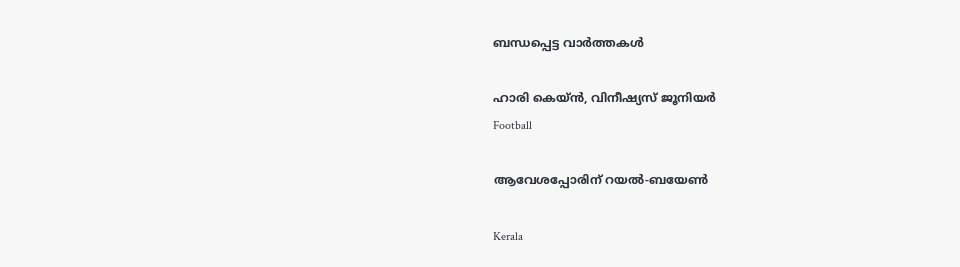ബന്ധപ്പെട്ട വാര്‍ത്തകള്‍

ഹാരി കെയ്ന്‍, വിനീഷ്യസ് ജൂനിയര്‍
Football

ആവേശപ്പോരിന് റയല്‍-ബയേണ്‍

Kerala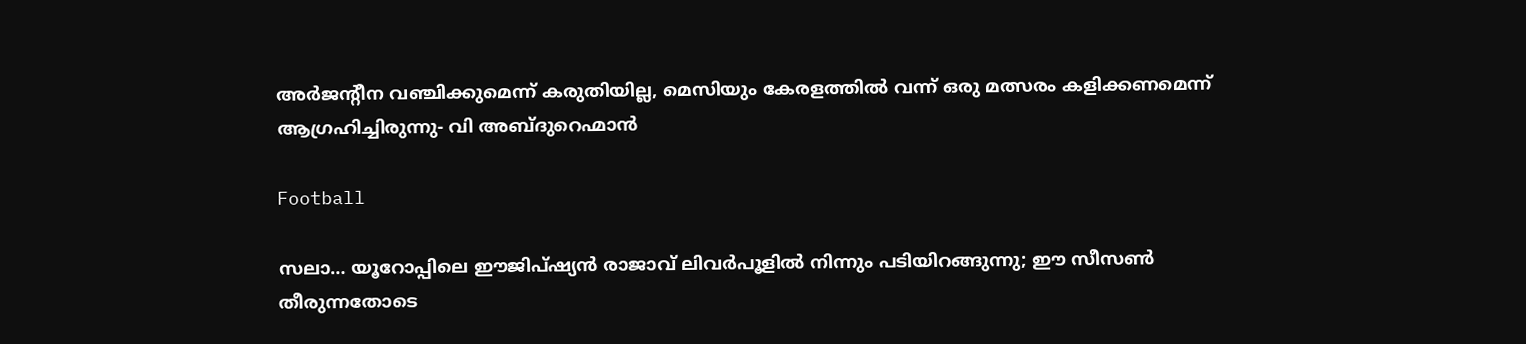അര്‍ജന്റീന വഞ്ചിക്കുമെന്ന് കരുതിയില്ല, മെസിയും കേരളത്തില്‍ വന്ന് ഒരു മത്സരം കളിക്കണമെന്ന് ആഗ്രഹിച്ചിരുന്നു- വി അബ്ദുറെഹ്മാന്‍

Football

സലാ… യൂറോപ്പിലെ ഈജിപ്ഷ്യന്‍ രാജാവ് ലിവര്‍പൂളില്‍ നിന്നും പടിയിറങ്ങുന്നു; ഈ സീസണ്‍ തീരുന്നതോടെ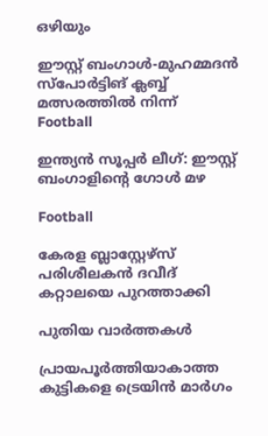ഒഴിയും

ഈസ്റ്റ് ബംഗാള്‍-മുഹമ്മദന്‍ സ്‌പോര്‍ട്ടിങ് ക്ലബ്ബ് മത്സരത്തില്‍ നിന്ന്‌
Football

ഇന്ത്യന്‍ സൂപ്പര്‍ ലീഗ്: ഈസ്റ്റ് ബംഗാളിന്റെ ഗോള്‍ മഴ

Football

കേരള ബ്ലാസ്റ്റേഴ്സ് പരിശീലകന്‍ ദവീദ് കറ്റാലയെ പുറത്താക്കി

പുതിയ വാര്‍ത്തകള്‍

പ്രായപൂർത്തിയാകാത്ത കുട്ടികളെ ട്രെയിൻ മാർഗം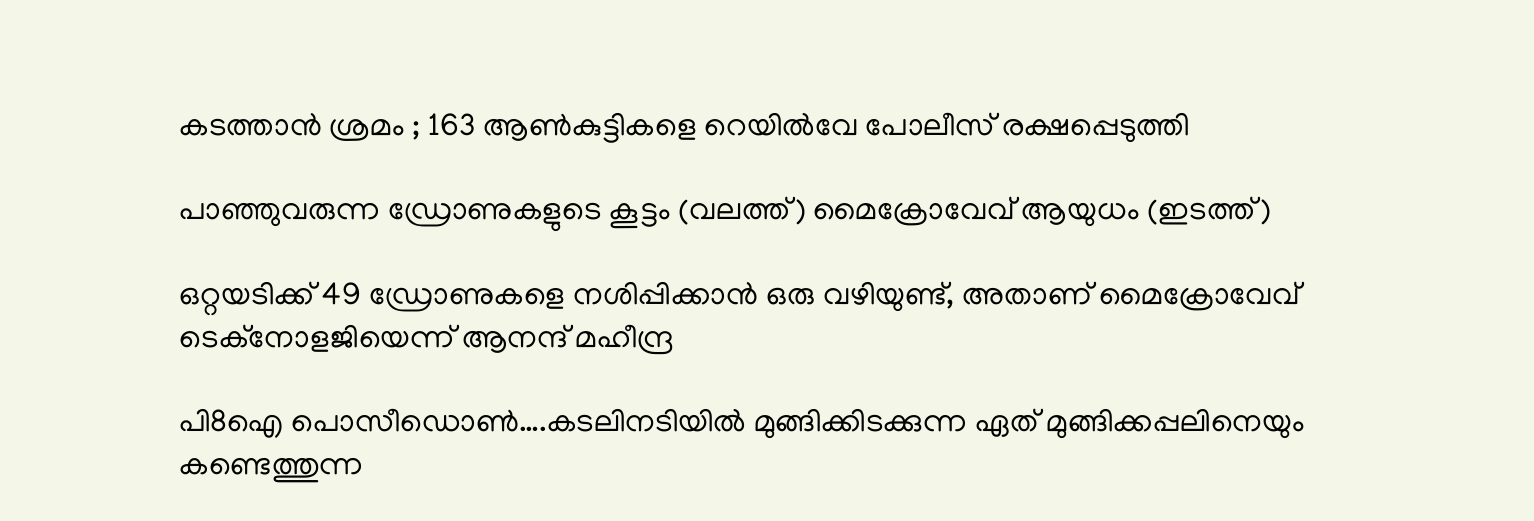കടത്താൻ ശ്രമം ; 163 ആൺകുട്ടികളെ റെയിൽവേ പോലീസ് രക്ഷപ്പെടുത്തി

പാഞ്ഞുവരുന്ന ഡ്രോണുകളുടെ കൂട്ടം (വലത്ത്) മൈക്രോവേവ് ആയുധം (ഇടത്ത്)

ഒറ്റയടിക്ക് 49 ഡ്രോണുകളെ നശിപ്പിക്കാന്‍ ഒരു വഴിയുണ്ട്, അതാണ് മൈക്രോവേവ് ടെക്നോളജിയെന്ന് ആനന്ദ് മഹീന്ദ്ര

പി8ഐ പൊസീഡൊണ്‍….കടലിനടിയില്‍ മുങ്ങിക്കിടക്കുന്ന ഏത് മുങ്ങിക്കപ്പലിനെയും കണ്ടെത്തുന്ന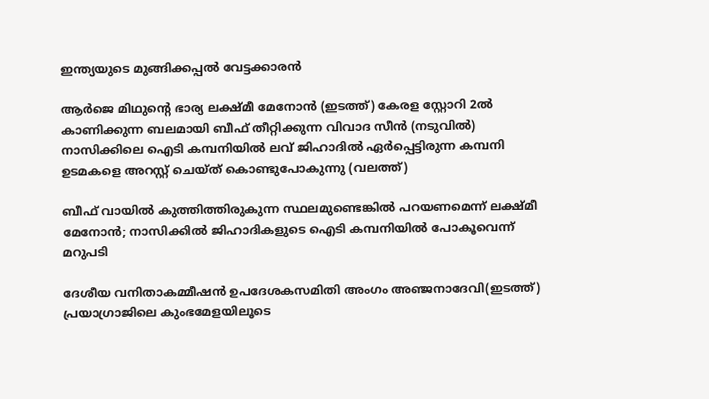ഇന്ത്യയുടെ മുങ്ങിക്കപ്പല്‍ വേട്ടക്കാരന്‍

ആര്‍ജെ മിഥുന്‍റെ ഭാര്യ ലക്ഷ്മീ മേനോന്‍ (ഇടത്ത്) കേരള സ്റ്റോറി 2ല്‍ കാണിക്കുന്ന ബലമായി ബീഫ് തീറ്റിക്കുന്ന വിവാദ സീന്‍ (നടുവില്‍) നാസിക്കിലെ ഐടി കമ്പനിയില്‍ ലവ് ജിഹാദില്‍ ഏര്‍പ്പെട്ടിരുന്ന കമ്പനി ഉടമകളെ അറസ്റ്റ് ചെയ്ത് കൊണ്ടുപോകുന്നു (വലത്ത്)

ബീഫ് വായില്‍ കുത്തിത്തിരുകുന്ന സ്ഥലമുണ്ടെങ്കില്‍ പറയണമെന്ന് ലക്ഷ്മീ മേനോന്‍; നാസിക്കില്‍ ജിഹാദികളുടെ ഐടി കമ്പനിയില്‍ പോകൂവെന്ന് മറുപടി

ദേശീയ വനിതാകമ്മീഷന്‍ ഉപദേശകസമിതി അംഗം അഞ്ജനാദേവി(ഇടത്ത്) പ്രയാഗ്രാജിലെ കുംഭമേളയിലൂടെ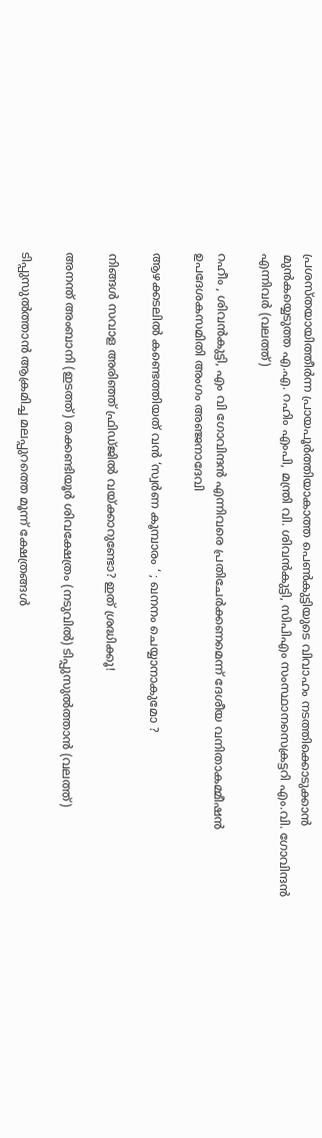പ്രശസ്തയായിത്തീര്‍ന്ന പ്രായപൂര്‍ത്തിയാകാത്ത പെണ്‍കുട്ടിയുടെ വിവാഹം നടത്തിക്കൊടുക്കാന്‍ മുന്‍കയ്യെടുത്ത എ.എ. റഹിം എംപി, മന്ത്രി വി. ശിവന്‍കുട്ടി, സിപിഎം സംസ്ഥാനസെക്രട്ടറി എം.വി. ഗോവിന്ദന്‍ എന്നിവര്‍ (വലത്ത്)

റഹീം , ശിവൻകുട്ടി, എം വി ഗോവിന്ദൻ എന്നിവരെ പ്രതിചേര്‍ക്കണമെന്ന് ദേശീയ വനിതാകമ്മീഷന്‍ ഉപദേശകസമിതി അംഗം അഞ്ജനാദേവി

ആഴക്കടലിൽ കണ്ടെത്തിയത് വൻ ‘സ്വർണ കൂമ്പാരം ‘ ; ഖനനം ചെയ്യാനാകുമോ ?

നിങ്ങൾ സവാള അരിഞ്ഞ് ഫ്രിഡ്ജില്‍‌‍ വയ്‌ക്കാറുണ്ടോ? ഇത് ശ്രദ്ധിക്കൂ!

അനന്ത് അംബാനി (ഇടത്ത്) തക്കണ്ടിയൂര്‍ ശിവക്ഷേത്രം (നടുവില്‍) ടിപ്പുസുല്‍ത്താന്‍ (വലത്ത്)

ടിപ്പുസുല്‍ത്താന്‍ ആക്രമിച്ച മലപ്പുറത്തെ മൂന്ന് ക്ഷേത്രങ്ങള്‍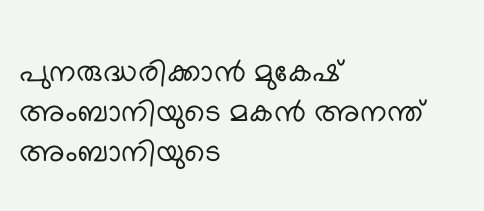പുനരുദ്ധരിക്കാന്‍ മുകേഷ് അംബാനിയുടെ മകന്‍ അനന്ത് അംബാനിയുടെ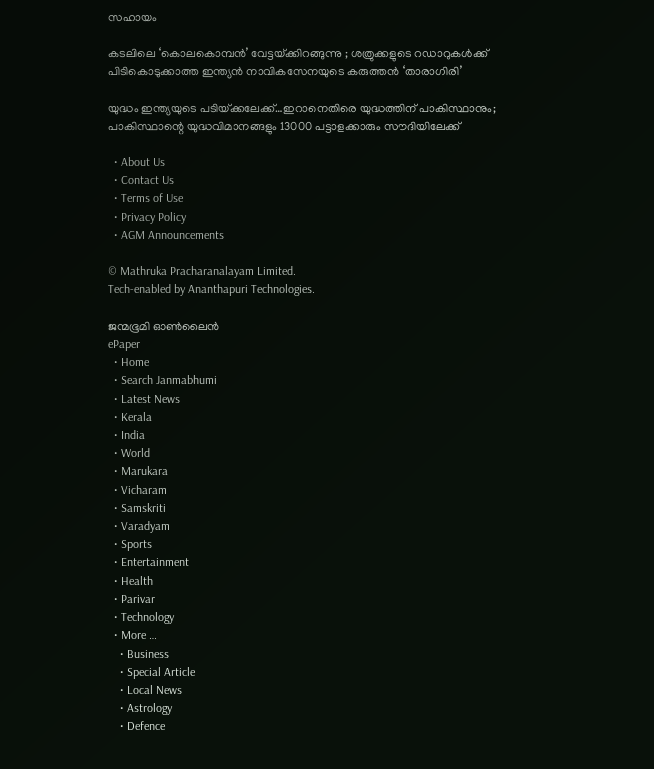സഹായം

കടലിലെ ‘കൊലകൊമ്പൻ’ വേട്ടയ്‌ക്കിറങ്ങുന്നു ; ശത്രുക്കളുടെ റഡാറുകൾക്ക് പിടികൊടുക്കാത്ത ഇന്ത്യൻ നാവികസേനയുടെ കരുത്തൻ ‘താരാഗിരി’

യുദ്ധം ഇന്ത്യയുടെ പടിയ്‌ക്കലേക്ക്…ഇറാനെതിരെ യുദ്ധത്തിന് പാകിസ്ഥാനും; പാകിസ്ഥാന്റെ യുദ്ധവിമാനങ്ങളും 13000 പട്ടാളക്കാരും സൗദിയിലേക്ക്

  • About Us
  • Contact Us
  • Terms of Use
  • Privacy Policy
  • AGM Announcements

© Mathruka Pracharanalayam Limited.
Tech-enabled by Ananthapuri Technologies.

ജന്മഭൂമി ഓണ്‍ലൈന്‍
ePaper
  • Home
  • Search Janmabhumi
  • Latest News
  • Kerala
  • India
  • World
  • Marukara
  • Vicharam
  • Samskriti
  • Varadyam
  • Sports
  • Entertainment
  • Health
  • Parivar
  • Technology
  • More …
    • Business
    • Special Article
    • Local News
    • Astrology
    • Defence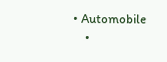• Automobile
    •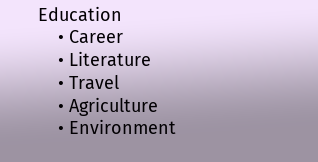Education
    • Career
    • Literature
    • Travel
    • Agriculture
    • Environment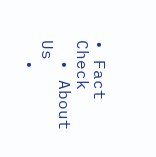• Fact Check
  • About Us
  •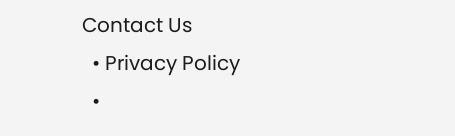Contact Us
  • Privacy Policy
  •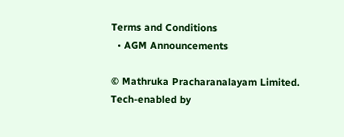Terms and Conditions
  • AGM Announcements

© Mathruka Pracharanalayam Limited.
Tech-enabled by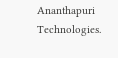Ananthapuri Technologies.